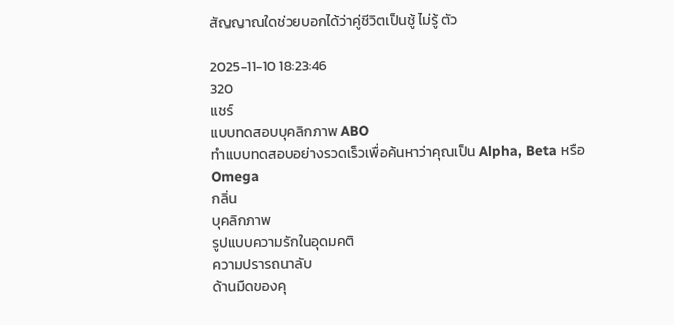สัญญาณใดช่วยบอกได้ว่าคู่ชีวิตเป็นชู้ ไม่รู้ ตัว

2025-11-10 18:23:46
320
แชร์
แบบทดสอบบุคลิกภาพ ABO
ทำแบบทดสอบอย่างรวดเร็วเพื่อค้นหาว่าคุณเป็น Alpha, Beta หรือ Omega
กลิ่น
บุคลิกภาพ
รูปแบบความรักในอุดมคติ
ความปรารถนาลับ
ด้านมืดของคุ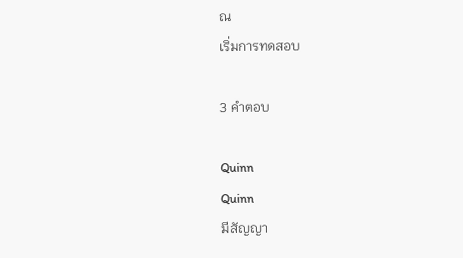ณ
เริ่มการทดสอบ

3 คำตอบ

Quinn
Quinn
มีสัญญา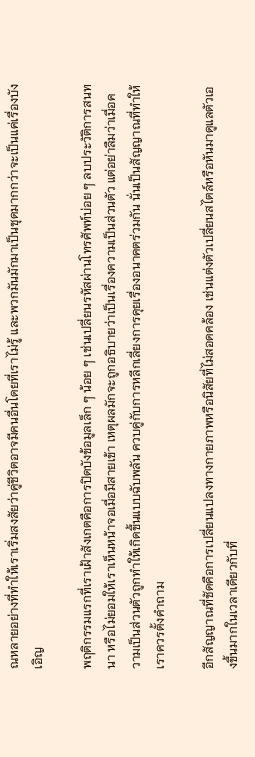ณหลายอย่างที่ทำให้เราเริ่มสงสัยว่าคู่ชีวิตอาจมีคนอื่นโดยที่เราไม่รู้ และพวกมันมักมาเป็นชุดมากกว่าจะเป็นแค่เรื่องบังเอิญ

พฤติกรรมแรกที่เราเฝ้าสังเกตคือการปิดบังข้อมูลเล็ก ๆ น้อย ๆ เช่นเปลี่ยนรหัสผ่านโทรศัพท์บ่อย ๆ ลบประวัติการสนทนา หรือไม่ยอมให้เราเห็นหน้าจอเมื่อมีสายเข้า เหตุผลมักจะถูกอธิบายว่าเป็นเรื่องความเป็นส่วนตัว แต่อย่าลืมว่าเมื่อความเป็นส่วนตัวถูกทำให้เกิดขึ้นแบบฉับพลัน ควบคู่กับการหลีกเลี่ยงการคุยเรื่องอนาคตร่วมกัน นั่นเป็นสัญญาณที่ทำให้เราควรตั้งคำถาม

อีกสัญญาณที่ชัดคือการเปลี่ยนแปลงทางกายภาพหรือนิสัยที่ไม่สอดคล้อง เช่นแต่งตัวเปลี่ยนสไตล์หรือหันมาดูแลตัวเองขึ้นมากในเวลาเดียวกับที่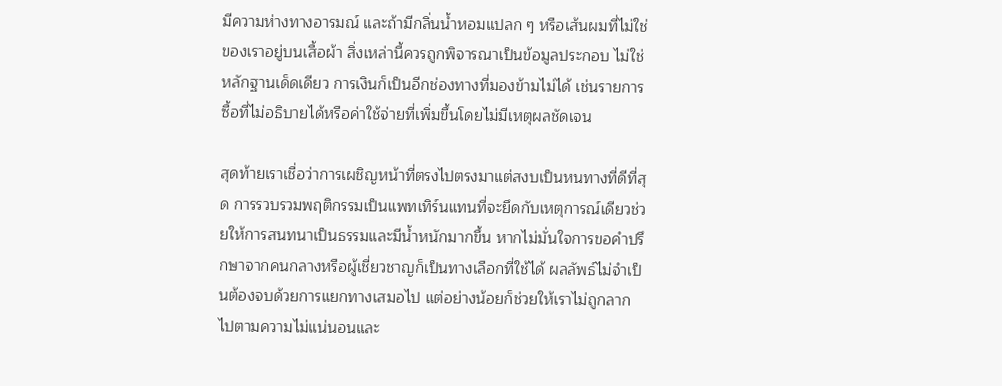มีความห่างทางอารมณ์ และถ้ามีกลิ่นน้ำหอมแปลก ๆ หรือเส้นผมที่ไม่ใช่ของเราอยู่บนเสื้อผ้า สิ่งเหล่านี้ควรถูกพิจารณาเป็นข้อมูลประกอบ ไม่ใช่หลักฐานเด็ดเดียว การเงินก็เป็นอีกช่องทางที่มองข้ามไม่ได้ เช่นรายการซื้อที่ไม่อธิบายได้หรือค่าใช้จ่ายที่เพิ่มขึ้นโดยไม่มีเหตุผลชัดเจน

สุดท้ายเราเชื่อว่าการเผชิญหน้าที่ตรงไปตรงมาแต่สงบเป็นหนทางที่ดีที่สุด การรวบรวมพฤติกรรมเป็นแพทเทิร์นแทนที่จะยึดกับเหตุการณ์เดียวช่วยให้การสนทนาเป็นธรรมและมีน้ำหนักมากขึ้น หากไม่มั่นใจการขอคำปรึกษาจากคนกลางหรือผู้เชี่ยวชาญก็เป็นทางเลือกที่ใช้ได้ ผลลัพธ์ไม่จำเป็นต้องจบด้วยการแยกทางเสมอไป แต่อย่างน้อยก็ช่วยให้เราไม่ถูกลากไปตามความไม่แน่นอนและ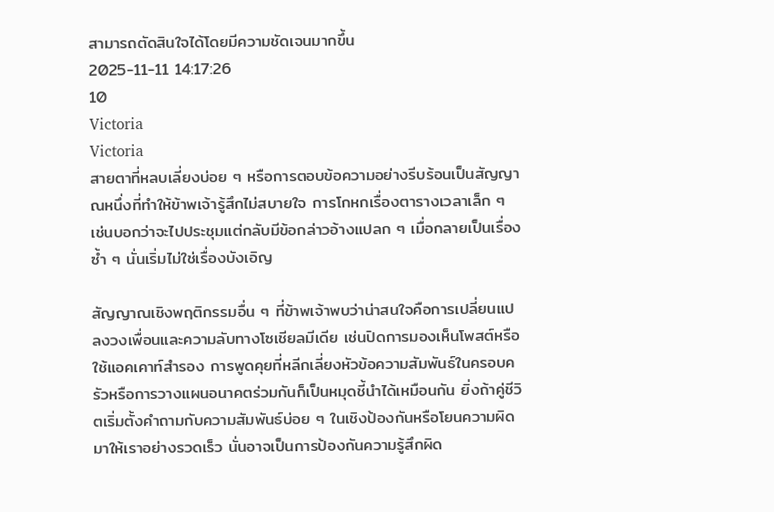สามารถตัดสินใจได้โดยมีความชัดเจนมากขึ้น
2025-11-11 14:17:26
10
Victoria
Victoria
สายตาที่หลบเลี่ยงบ่อย ๆ หรือการตอบข้อความอย่างรีบร้อนเป็นสัญญาณหนึ่งที่ทำให้ข้าพเจ้ารู้สึกไม่สบายใจ การโกหกเรื่องตารางเวลาเล็ก ๆ เช่นบอกว่าจะไปประชุมแต่กลับมีข้อกล่าวอ้างแปลก ๆ เมื่อกลายเป็นเรื่องซ้ำ ๆ นั่นเริ่มไม่ใช่เรื่องบังเอิญ

สัญญาณเชิงพฤติกรรมอื่น ๆ ที่ข้าพเจ้าพบว่าน่าสนใจคือการเปลี่ยนแปลงวงเพื่อนและความลับทางโซเชียลมีเดีย เช่นปิดการมองเห็นโพสต์หรือใช้แอคเคาท์สำรอง การพูดคุยที่หลีกเลี่ยงหัวข้อความสัมพันธ์ในครอบครัวหรือการวางแผนอนาคตร่วมกันก็เป็นหมุดชี้นำได้เหมือนกัน ยิ่งถ้าคู่ชีวิตเริ่มตั้งคำถามกับความสัมพันธ์บ่อย ๆ ในเชิงป้องกันหรือโยนความผิดมาให้เราอย่างรวดเร็ว นั่นอาจเป็นการป้องกันความรู้สึกผิด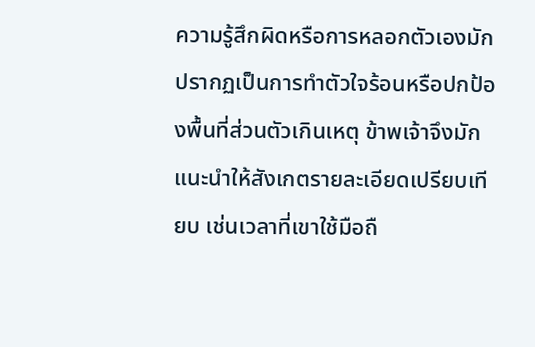ความรู้สึกผิดหรือการหลอกตัวเองมักปรากฏเป็นการทำตัวใจร้อนหรือปกป้องพื้นที่ส่วนตัวเกินเหตุ ข้าพเจ้าจึงมักแนะนำให้สังเกตรายละเอียดเปรียบเทียบ เช่นเวลาที่เขาใช้มือถื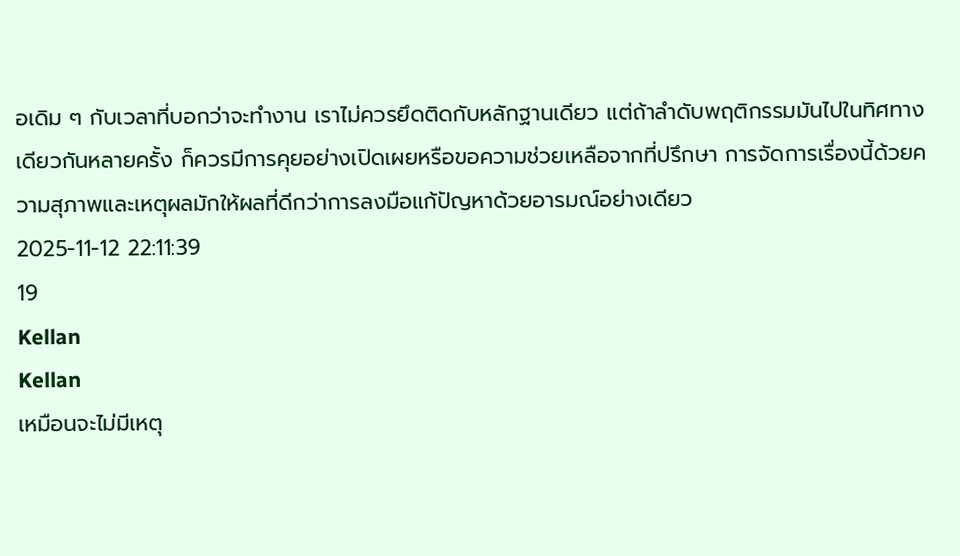อเดิม ๆ กับเวลาที่บอกว่าจะทำงาน เราไม่ควรยึดติดกับหลักฐานเดียว แต่ถ้าลำดับพฤติกรรมมันไปในทิศทางเดียวกันหลายครั้ง ก็ควรมีการคุยอย่างเปิดเผยหรือขอความช่วยเหลือจากที่ปรึกษา การจัดการเรื่องนี้ด้วยความสุภาพและเหตุผลมักให้ผลที่ดีกว่าการลงมือแก้ปัญหาด้วยอารมณ์อย่างเดียว
2025-11-12 22:11:39
19
Kellan
Kellan
เหมือนจะไม่มีเหตุ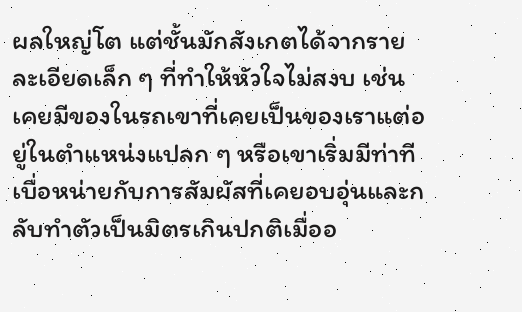ผลใหญ่โต แต่ชั้นมักสังเกตได้จากรายละเอียดเล็ก ๆ ที่ทำให้หัวใจไม่สงบ เช่นเคยมีของในรถเขาที่เคยเป็นของเราแต่อยู่ในตำแหน่งแปลก ๆ หรือเขาเริ่มมีท่าทีเบื่อหน่ายกับการสัมผัสที่เคยอบอุ่นและกลับทำตัวเป็นมิตรเกินปกติเมื่ออ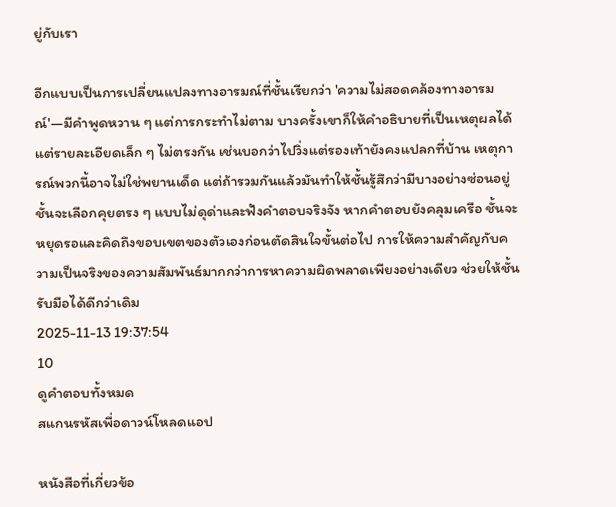ยู่กับเรา

อีกแบบเป็นการเปลี่ยนแปลงทางอารมณ์ที่ชั้นเรียกว่า 'ความไม่สอดคล้องทางอารมณ์'—มีคำพูดหวาน ๆ แต่การกระทำไม่ตาม บางครั้งเขาก็ให้คำอธิบายที่เป็นเหตุผลได้ แต่รายละเอียดเล็ก ๆ ไม่ตรงกัน เช่นบอกว่าไปวิ่งแต่รองเท้ายังคงแปลกที่บ้าน เหตุการณ์พวกนี้อาจไม่ใช่พยานเด็ด แต่ถ้ารวมกันแล้วมันทำให้ชั้นรู้สึกว่ามีบางอย่างซ่อนอยู่ ชั้นจะเลือกคุยตรง ๆ แบบไม่ดุด่าและฟังคำตอบจริงจัง หากคำตอบยังคลุมเครือ ชั้นจะหยุดรอและคิดถึงขอบเขตของตัวเองก่อนตัดสินใจขั้นต่อไป การให้ความสำคัญกับความเป็นจริงของความสัมพันธ์มากกว่าการหาความผิดพลาดเพียงอย่างเดียว ช่วยให้ชั้นรับมือได้ดีกว่าเดิม
2025-11-13 19:37:54
10
ดูคำตอบทั้งหมด
สแกนรหัสเพื่อดาวน์โหลดแอป

หนังสือที่เกี่ยวข้อ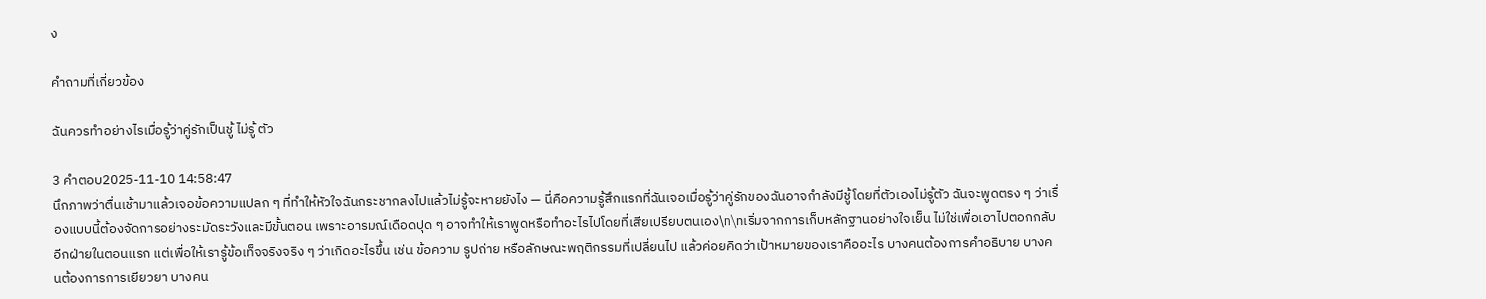ง

คำถามที่เกี่ยวข้อง

ฉันควรทำอย่างไรเมื่อรู้ว่าคู่รักเป็นชู้ ไม่รู้ ตัว

3 คำตอบ2025-11-10 14:58:47
นึกภาพว่าตื่นเช้ามาแล้วเจอข้อความแปลก ๆ ที่ทำให้หัวใจฉันกระชากลงไปแล้วไม่รู้จะหายยังไง — นี่คือความรู้สึกแรกที่ฉันเจอเมื่อรู้ว่าคู่รักของฉันอาจกำลังมีชู้โดยที่ตัวเองไม่รู้ตัว ฉันจะพูดตรง ๆ ว่าเรื่องแบบนี้ต้องจัดการอย่างระมัดระวังและมีขั้นตอน เพราะอารมณ์เดือดปุด ๆ อาจทำให้เราพูดหรือทำอะไรไปโดยที่เสียเปรียบตนเอง\n\nเริ่มจากการเก็บหลักฐานอย่างใจเย็น ไม่ใช่เพื่อเอาไปตอกกลับอีกฝ่ายในตอนแรก แต่เพื่อให้เรารู้ข้อเท็จจริงจริง ๆ ว่าเกิดอะไรขึ้น เช่น ข้อความ รูปถ่าย หรือลักษณะพฤติกรรมที่เปลี่ยนไป แล้วค่อยคิดว่าเป้าหมายของเราคืออะไร บางคนต้องการคำอธิบาย บางคนต้องการการเยียวยา บางคน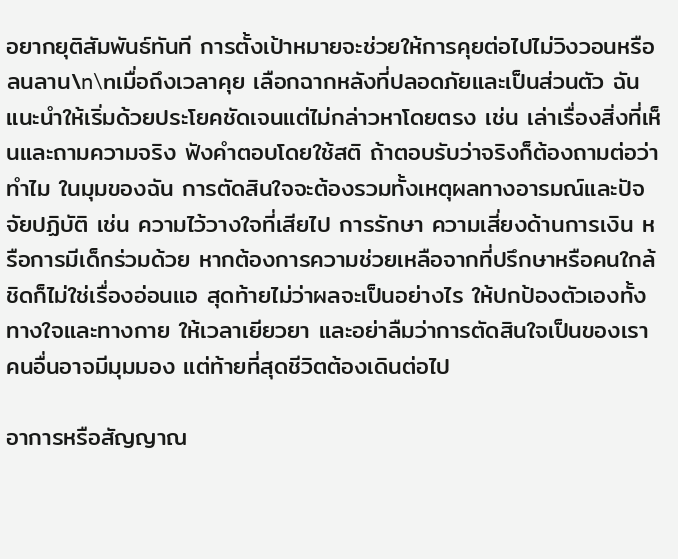อยากยุติสัมพันธ์ทันที การตั้งเป้าหมายจะช่วยให้การคุยต่อไปไม่วิงวอนหรือลนลาน\n\nเมื่อถึงเวลาคุย เลือกฉากหลังที่ปลอดภัยและเป็นส่วนตัว ฉันแนะนำให้เริ่มด้วยประโยคชัดเจนแต่ไม่กล่าวหาโดยตรง เช่น เล่าเรื่องสิ่งที่เห็นและถามความจริง ฟังคำตอบโดยใช้สติ ถ้าตอบรับว่าจริงก็ต้องถามต่อว่าทำไม ในมุมของฉัน การตัดสินใจจะต้องรวมทั้งเหตุผลทางอารมณ์และปัจจัยปฏิบัติ เช่น ความไว้วางใจที่เสียไป การรักษา ความเสี่ยงด้านการเงิน หรือการมีเด็กร่วมด้วย หากต้องการความช่วยเหลือจากที่ปรึกษาหรือคนใกล้ชิดก็ไม่ใช่เรื่องอ่อนแอ สุดท้ายไม่ว่าผลจะเป็นอย่างไร ให้ปกป้องตัวเองทั้งทางใจและทางกาย ให้เวลาเยียวยา และอย่าลืมว่าการตัดสินใจเป็นของเรา คนอื่นอาจมีมุมมอง แต่ท้ายที่สุดชีวิตต้องเดินต่อไป

อาการหรือสัญญาณ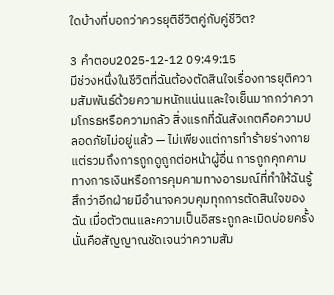ใดบ้างที่บอกว่าควรยุติชีวิตคู่กับคู่ชีวิต?

3 คำตอบ2025-12-12 09:49:15
มีช่วงหนึ่งในชีวิตที่ฉันต้องตัดสินใจเรื่องการยุติความสัมพันธ์ด้วยความหนักแน่นและใจเย็นมากกว่าความโกรธหรือความกลัว สิ่งแรกที่ฉันสังเกตคือความปลอดภัยไม่อยู่แล้ว — ไม่เพียงแต่การทำร้ายร่างกาย แต่รวมถึงการถูกดูถูกต่อหน้าผู้อื่น การถูกคุกคามทางการเงินหรือการคุมคามทางอารมณ์ที่ทำให้ฉันรู้สึกว่าอีกฝ่ายมีอำนาจควบคุมทุกการตัดสินใจของฉัน เมื่อตัวตนและความเป็นอิสระถูกละเมิดบ่อยครั้ง นั่นคือสัญญาณชัดเจนว่าความสัม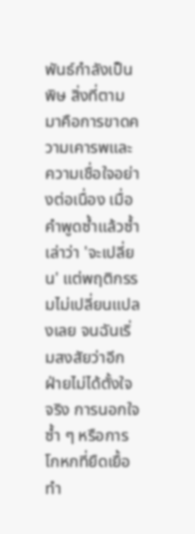พันธ์กำลังเป็นพิษ สิ่งที่ตามมาคือการขาดความเคารพและความเชื่อใจอย่างต่อเนื่อง เมื่อคำพูดซ้ำแล้วซ้ำเล่าว่า 'จะเปลี่ยน' แต่พฤติกรรมไม่เปลี่ยนแปลงเลย จนฉันเริ่มสงสัยว่าอีกฝ่ายไม่ได้ตั้งใจจริง การนอกใจซ้ำ ๆ หรือการโกหกที่ยืดเยื้อทำ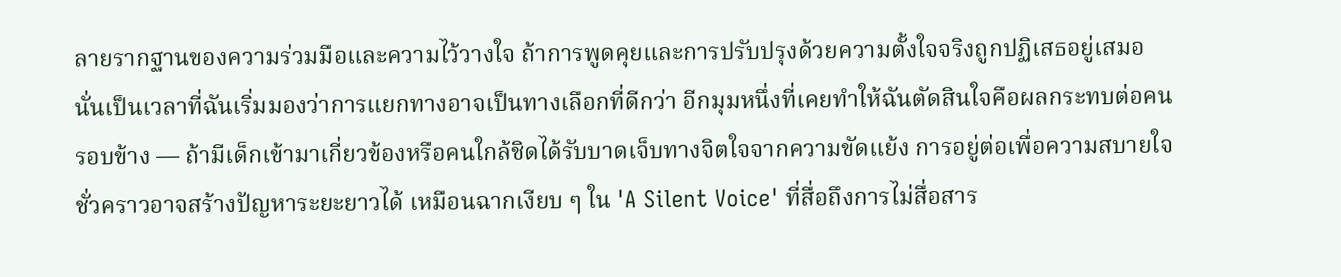ลายรากฐานของความร่วมมือและความไว้วางใจ ถ้าการพูดคุยและการปรับปรุงด้วยความตั้งใจจริงถูกปฏิเสธอยู่เสมอ นั่นเป็นเวลาที่ฉันเริ่มมองว่าการแยกทางอาจเป็นทางเลือกที่ดีกว่า อีกมุมหนึ่งที่เคยทำให้ฉันตัดสินใจคือผลกระทบต่อคนรอบข้าง — ถ้ามีเด็กเข้ามาเกี่ยวข้องหรือคนใกล้ชิดได้รับบาดเจ็บทางจิตใจจากความขัดแย้ง การอยู่ต่อเพื่อความสบายใจชั่วคราวอาจสร้างปัญหาระยะยาวได้ เหมือนฉากเงียบ ๆ ใน 'A Silent Voice' ที่สื่อถึงการไม่สื่อสาร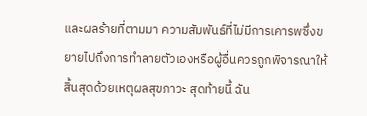และผลร้ายที่ตามมา ความสัมพันธ์ที่ไม่มีการเคารพซึ่งขยายไปถึงการทำลายตัวเองหรือผู้อื่นควรถูกพิจารณาให้สิ้นสุดด้วยเหตุผลสุขภาวะ สุดท้ายนี้ ฉัน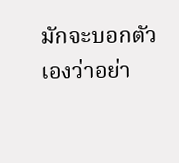มักจะบอกตัวเองว่าอย่า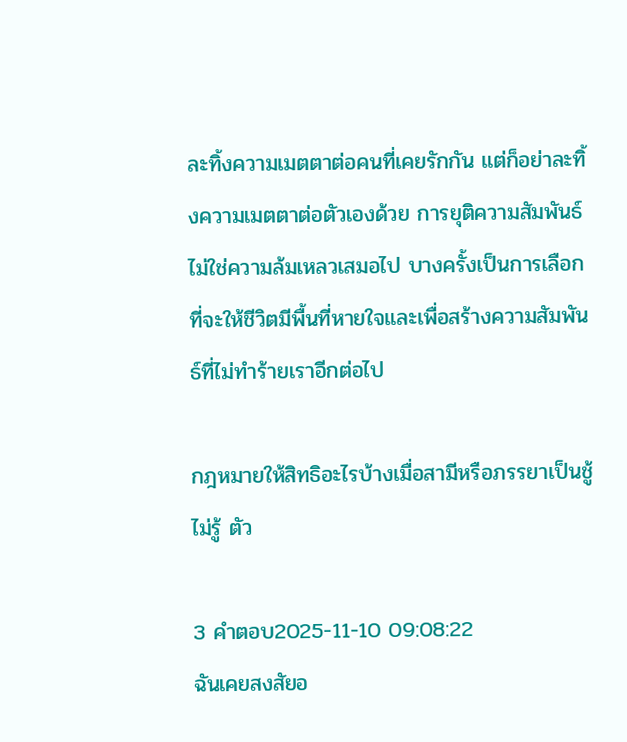ละทิ้งความเมตตาต่อคนที่เคยรักกัน แต่ก็อย่าละทิ้งความเมตตาต่อตัวเองด้วย การยุติความสัมพันธ์ไม่ใช่ความล้มเหลวเสมอไป บางครั้งเป็นการเลือกที่จะให้ชีวิตมีพื้นที่หายใจและเพื่อสร้างความสัมพันธ์ที่ไม่ทำร้ายเราอีกต่อไป

กฎหมายให้สิทธิอะไรบ้างเมื่อสามีหรือภรรยาเป็นชู้ ไม่รู้ ตัว

3 คำตอบ2025-11-10 09:08:22
ฉันเคยสงสัยอ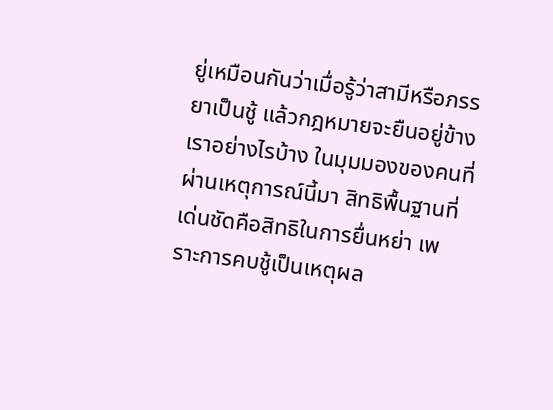ยู่เหมือนกันว่าเมื่อรู้ว่าสามีหรือภรรยาเป็นชู้ แล้วกฎหมายจะยืนอยู่ข้างเราอย่างไรบ้าง ในมุมมองของคนที่ผ่านเหตุการณ์นี้มา สิทธิพื้นฐานที่เด่นชัดคือสิทธิในการยื่นหย่า เพราะการคบชู้เป็นเหตุผล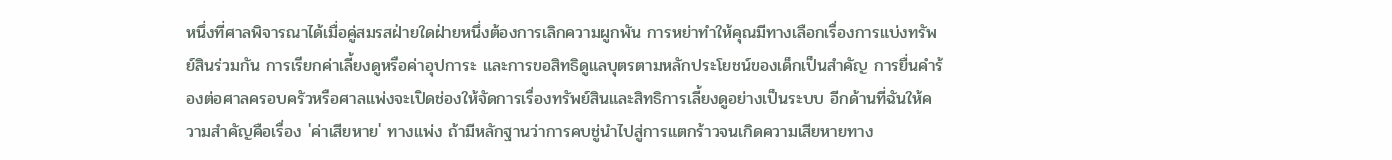หนึ่งที่ศาลพิจารณาได้เมื่อคู่สมรสฝ่ายใดฝ่ายหนึ่งต้องการเลิกความผูกพัน การหย่าทำให้คุณมีทางเลือกเรื่องการแบ่งทรัพย์สินร่วมกัน การเรียกค่าเลี้ยงดูหรือค่าอุปการะ และการขอสิทธิดูแลบุตรตามหลักประโยชน์ของเด็กเป็นสำคัญ การยื่นคำร้องต่อศาลครอบครัวหรือศาลแพ่งจะเปิดช่องให้จัดการเรื่องทรัพย์สินและสิทธิการเลี้ยงดูอย่างเป็นระบบ อีกด้านที่ฉันให้ความสำคัญคือเรื่อง 'ค่าเสียหาย' ทางแพ่ง ถ้ามีหลักฐานว่าการคบชู่นำไปสู่การแตกร้าวจนเกิดความเสียหายทาง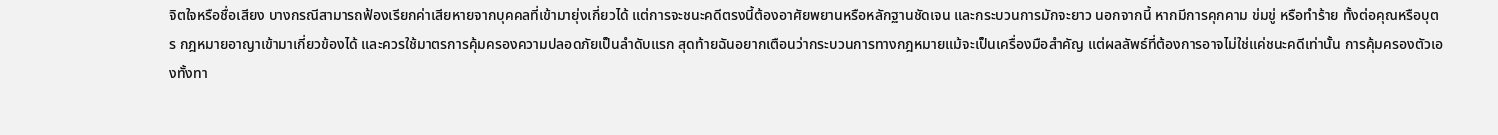จิตใจหรือชื่อเสียง บางกรณีสามารถฟ้องเรียกค่าเสียหายจากบุคคลที่เข้ามายุ่งเกี่ยวได้ แต่การจะชนะคดีตรงนี้ต้องอาศัยพยานหรือหลักฐานชัดเจน และกระบวนการมักจะยาว นอกจากนี้ หากมีการคุกคาม ข่มขู่ หรือทำร้าย ทั้งต่อคุณหรือบุตร กฎหมายอาญาเข้ามาเกี่ยวข้องได้ และควรใช้มาตรการคุ้มครองความปลอดภัยเป็นลำดับแรก สุดท้ายฉันอยากเตือนว่ากระบวนการทางกฎหมายแม้จะเป็นเครื่องมือสำคัญ แต่ผลลัพธ์ที่ต้องการอาจไม่ใช่แค่ชนะคดีเท่านั้น การคุ้มครองตัวเองทั้งทา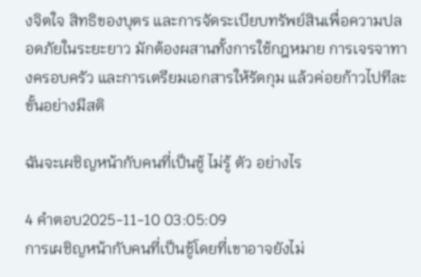งจิตใจ สิทธิของบุตร และการจัดระเบียบทรัพย์สินเพื่อความปลอดภัยในระยะยาว มักต้องผสานทั้งการใช้กฎหมาย การเจรจาทางครอบครัว และการเตรียมเอกสารให้รัดกุม แล้วค่อยก้าวไปทีละขั้นอย่างมีสติ

ฉันจะเผชิญหน้ากับคนที่เป็นชู้ ไม่รู้ ตัว อย่างไร

4 คำตอบ2025-11-10 03:05:09
การเผชิญหน้ากับคนที่เป็นชู้โดยที่เขาอาจยังไม่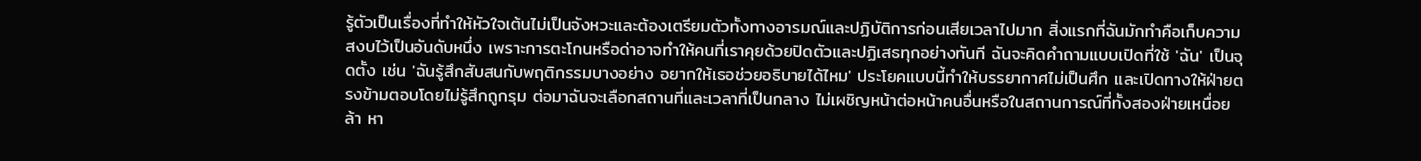รู้ตัวเป็นเรื่องที่ทำให้หัวใจเต้นไม่เป็นจังหวะและต้องเตรียมตัวทั้งทางอารมณ์และปฏิบัติการก่อนเสียเวลาไปมาก สิ่งแรกที่ฉันมักทำคือเก็บความสงบไว้เป็นอันดับหนึ่ง เพราะการตะโกนหรือด่าอาจทำให้คนที่เราคุยด้วยปิดตัวและปฏิเสธทุกอย่างทันที ฉันจะคิดคำถามแบบเปิดที่ใช้ 'ฉัน' เป็นจุดตั้ง เช่น 'ฉันรู้สึกสับสนกับพฤติกรรมบางอย่าง อยากให้เธอช่วยอธิบายได้ไหม' ประโยคแบบนี้ทำให้บรรยากาศไม่เป็นศึก และเปิดทางให้ฝ่ายตรงข้ามตอบโดยไม่รู้สึกถูกรุม ต่อมาฉันจะเลือกสถานที่และเวลาที่เป็นกลาง ไม่เผชิญหน้าต่อหน้าคนอื่นหรือในสถานการณ์ที่ทั้งสองฝ่ายเหนื่อยล้า หา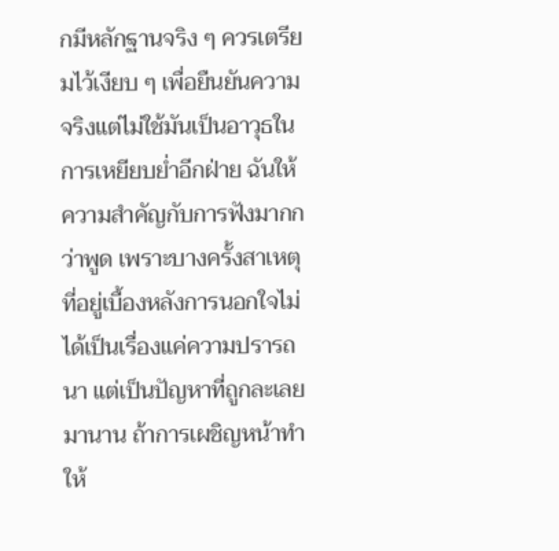กมีหลักฐานจริง ๆ ควรเตรียมไว้เงียบ ๆ เพื่อยืนยันความจริงแต่ไม่ใช้มันเป็นอาวุธในการเหยียบย่ำอีกฝ่าย ฉันให้ความสำคัญกับการฟังมากกว่าพูด เพราะบางครั้งสาเหตุที่อยู่เบื้องหลังการนอกใจไม่ได้เป็นเรื่องแค่ความปรารถนา แต่เป็นปัญหาที่ถูกละเลยมานาน ถ้าการเผชิญหน้าทำให้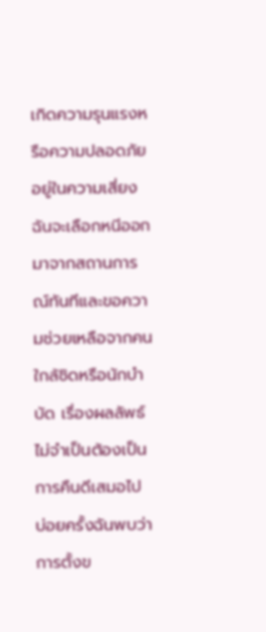เกิดความรุนแรงหรือความปลอดภัยอยู่ในความเสี่ยง ฉันจะเลือกหนีออกมาจากสถานการณ์ทันทีและขอความช่วยเหลือจากคนใกล้ชิดหรือนักบำบัด เรื่องผลลัพธ์ไม่จำเป็นต้องเป็นการคืนดีเสมอไป บ่อยครั้งฉันพบว่าการตั้งข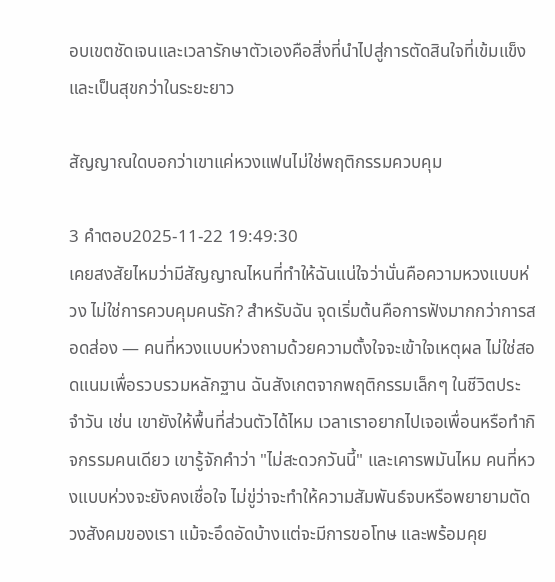อบเขตชัดเจนและเวลารักษาตัวเองคือสิ่งที่นำไปสู่การตัดสินใจที่เข้มแข็งและเป็นสุขกว่าในระยะยาว

สัญญาณใดบอกว่าเขาแค่หวงแฟนไม่ใช่พฤติกรรมควบคุม

3 คำตอบ2025-11-22 19:49:30
เคยสงสัยไหมว่ามีสัญญาณไหนที่ทำให้ฉันแน่ใจว่านั่นคือความหวงแบบห่วง ไม่ใช่การควบคุมคนรัก? สำหรับฉัน จุดเริ่มต้นคือการฟังมากกว่าการสอดส่อง — คนที่หวงแบบห่วงถามด้วยความตั้งใจจะเข้าใจเหตุผล ไม่ใช่สอดแนมเพื่อรวบรวมหลักฐาน ฉันสังเกตจากพฤติกรรมเล็กๆ ในชีวิตประจำวัน เช่น เขายังให้พื้นที่ส่วนตัวได้ไหม เวลาเราอยากไปเจอเพื่อนหรือทำกิจกรรมคนเดียว เขารู้จักคำว่า "ไม่สะดวกวันนี้" และเคารพมันไหม คนที่หวงแบบห่วงจะยังคงเชื่อใจ ไม่ขู่ว่าจะทำให้ความสัมพันธ์จบหรือพยายามตัดวงสังคมของเรา แม้จะอึดอัดบ้างแต่จะมีการขอโทษ และพร้อมคุย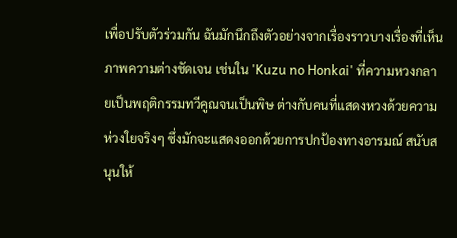เพื่อปรับตัวร่วมกัน ฉันมักนึกถึงตัวอย่างจากเรื่องราวบางเรื่องที่เห็นภาพความต่างชัดเจน เช่นใน 'Kuzu no Honkai' ที่ความหวงกลายเป็นพฤติกรรมทวีคูณจนเป็นพิษ ต่างกับคนที่แสดงหวงด้วยความห่วงใยจริงๆ ซึ่งมักจะแสดงออกด้วยการปกป้องทางอารมณ์ สนับสนุนให้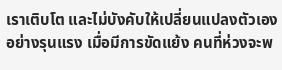เราเติบโต และไม่บังคับให้เปลี่ยนแปลงตัวเองอย่างรุนแรง เมื่อมีการขัดแย้ง คนที่ห่วงจะพ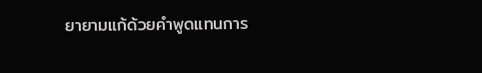ยายามแก้ด้วยคำพูดแทนการ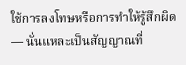ใช้การลงโทษหรือการทำให้รู้สึกผิด — นั่นแหละเป็นสัญญาณที่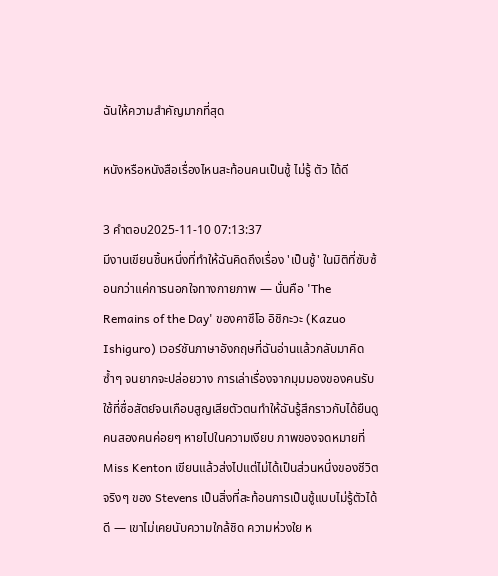ฉันให้ความสำคัญมากที่สุด

หนังหรือหนังสือเรื่องไหนสะท้อนคนเป็นชู้ ไม่รู้ ตัว ได้ดี

3 คำตอบ2025-11-10 07:13:37
มีงานเขียนชิ้นหนึ่งที่ทำให้ฉันคิดถึงเรื่อง 'เป็นชู้' ในมิติที่ซับซ้อนกว่าแค่การนอกใจทางกายภาพ — นั่นคือ 'The Remains of the Day' ของคาซึโอ อิชิกะวะ (Kazuo Ishiguro) เวอร์ชันภาษาอังกฤษที่ฉันอ่านแล้วกลับมาคิดซ้ำๆ จนยากจะปล่อยวาง การเล่าเรื่องจากมุมมองของคนรับใช้ที่ซื่อสัตย์จนเกือบสูญเสียตัวตนทำให้ฉันรู้สึกราวกับได้ยืนดูคนสองคนค่อยๆ หายไปในความเงียบ ภาพของจดหมายที่ Miss Kenton เขียนแล้วส่งไปแต่ไม่ได้เป็นส่วนหนึ่งของชีวิตจริงๆ ของ Stevens เป็นสิ่งที่สะท้อนการเป็นชู้แบบไม่รู้ตัวได้ดี — เขาไม่เคยนับความใกล้ชิด ความห่วงใย ห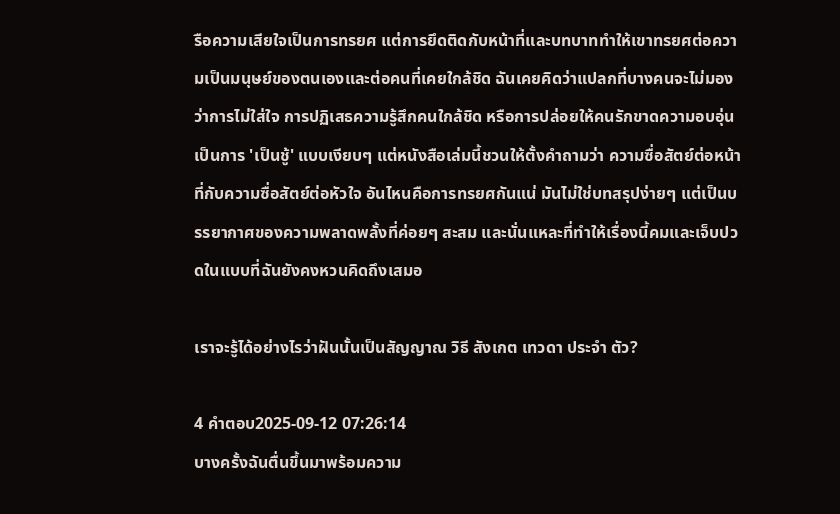รือความเสียใจเป็นการทรยศ แต่การยึดติดกับหน้าที่และบทบาททำให้เขาทรยศต่อความเป็นมนุษย์ของตนเองและต่อคนที่เคยใกล้ชิด ฉันเคยคิดว่าแปลกที่บางคนจะไม่มองว่าการไม่ใส่ใจ การปฏิเสธความรู้สึกคนใกล้ชิด หรือการปล่อยให้คนรักขาดความอบอุ่น เป็นการ 'เป็นชู้' แบบเงียบๆ แต่หนังสือเล่มนี้ชวนให้ตั้งคำถามว่า ความซื่อสัตย์ต่อหน้าที่กับความซื่อสัตย์ต่อหัวใจ อันไหนคือการทรยศกันแน่ มันไม่ใช่บทสรุปง่ายๆ แต่เป็นบรรยากาศของความพลาดพลั้งที่ค่อยๆ สะสม และนั่นแหละที่ทำให้เรื่องนี้คมและเจ็บปวดในแบบที่ฉันยังคงหวนคิดถึงเสมอ

เราจะรู้ได้อย่างไรว่าฝันนั้นเป็นสัญญาณ วิธี สังเกต เทวดา ประจำ ตัว?

4 คำตอบ2025-09-12 07:26:14
บางครั้งฉันตื่นขึ้นมาพร้อมความ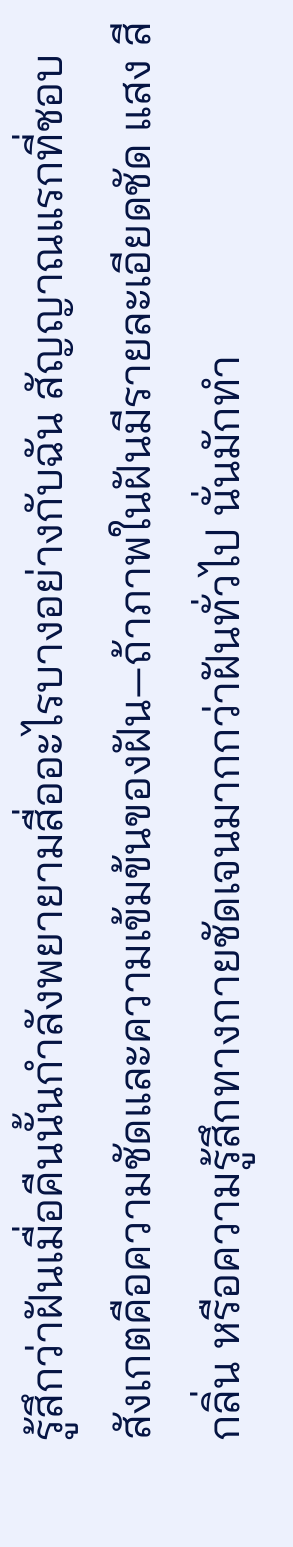รู้สึกว่าฝันเมื่อคืนนั้นกำลังพยายามสื่ออะไรบางอย่างกับฉัน สัญญาณแรกที่ชอบสังเกตคือความชัดและความเข้มข้นของฝัน—ถ้าภาพในฝันมีรายละเอียดชัด แสง สี กลิ่น หรือความรู้สึกทางกายชัดเจนมากกว่าฝันทั่วไป นั่นมักทำ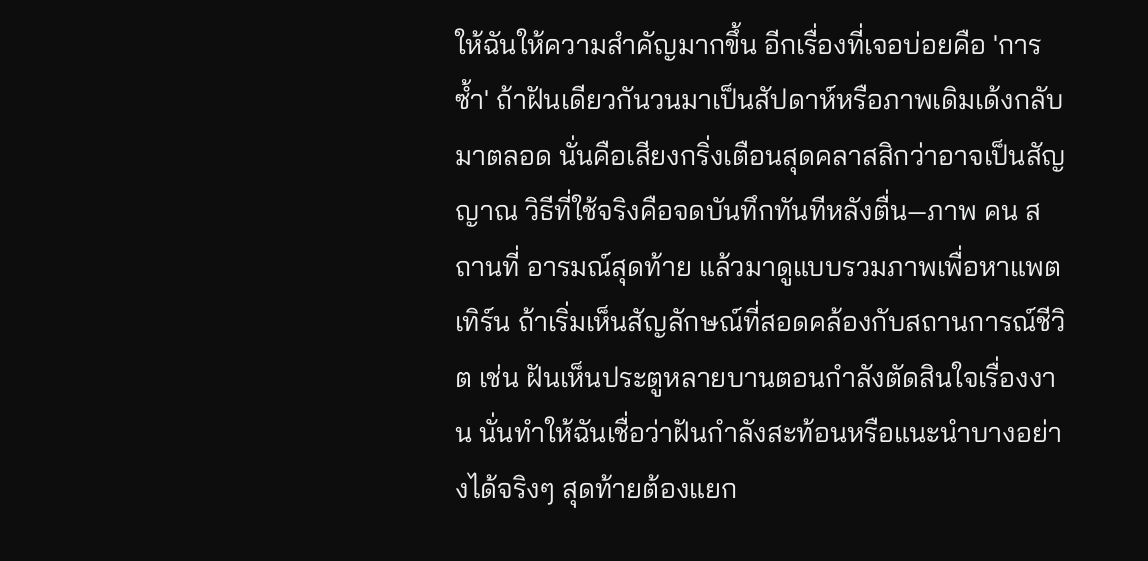ให้ฉันให้ความสำคัญมากขึ้น อีกเรื่องที่เจอบ่อยคือ 'การซ้ำ' ถ้าฝันเดียวกันวนมาเป็นสัปดาห์หรือภาพเดิมเด้งกลับมาตลอด นั่นคือเสียงกริ่งเตือนสุดคลาสสิกว่าอาจเป็นสัญญาณ วิธีที่ใช้จริงคือจดบันทึกทันทีหลังตื่น—ภาพ คน สถานที่ อารมณ์สุดท้าย แล้วมาดูแบบรวมภาพเพื่อหาแพตเทิร์น ถ้าเริ่มเห็นสัญลักษณ์ที่สอดคล้องกับสถานการณ์ชีวิต เช่น ฝันเห็นประตูหลายบานตอนกำลังตัดสินใจเรื่องงาน นั่นทำให้ฉันเชื่อว่าฝันกำลังสะท้อนหรือแนะนำบางอย่างได้จริงๆ สุดท้ายต้องแยก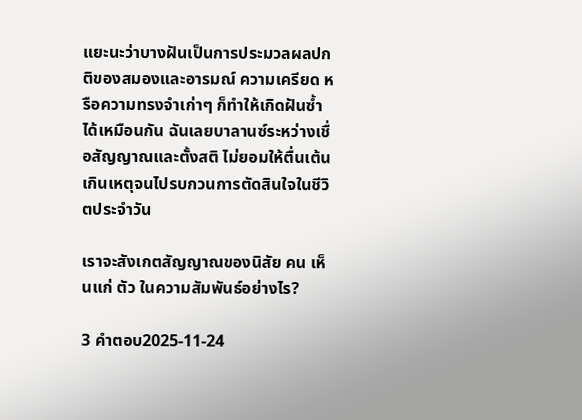แยะนะว่าบางฝันเป็นการประมวลผลปกติของสมองและอารมณ์ ความเครียด หรือความทรงจำเก่าๆ ก็ทำให้เกิดฝันซ้ำได้เหมือนกัน ฉันเลยบาลานซ์ระหว่างเชื่อสัญญาณและตั้งสติ ไม่ยอมให้ตื่นเต้นเกินเหตุจนไปรบกวนการตัดสินใจในชีวิตประจำวัน

เราจะสังเกตสัญญาณของนิสัย คน เห็นแก่ ตัว ในความสัมพันธ์อย่างไร?

3 คำตอบ2025-11-24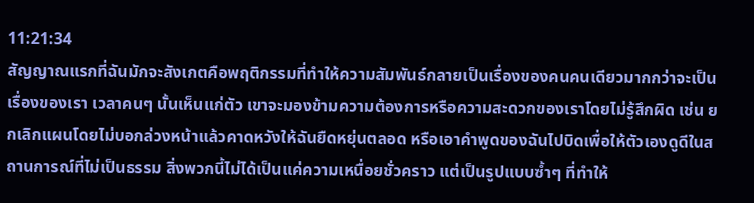11:21:34
สัญญาณแรกที่ฉันมักจะสังเกตคือพฤติกรรมที่ทำให้ความสัมพันธ์กลายเป็นเรื่องของคนคนเดียวมากกว่าจะเป็นเรื่องของเรา เวลาคนๆ นั้นเห็นแก่ตัว เขาจะมองข้ามความต้องการหรือความสะดวกของเราโดยไม่รู้สึกผิด เช่น ยกเลิกแผนโดยไม่บอกล่วงหน้าแล้วคาดหวังให้ฉันยืดหยุ่นตลอด หรือเอาคำพูดของฉันไปบิดเพื่อให้ตัวเองดูดีในสถานการณ์ที่ไม่เป็นธรรม สิ่งพวกนี้ไม่ได้เป็นแค่ความเหนื่อยชั่วคราว แต่เป็นรูปแบบซ้ำๆ ที่ทำให้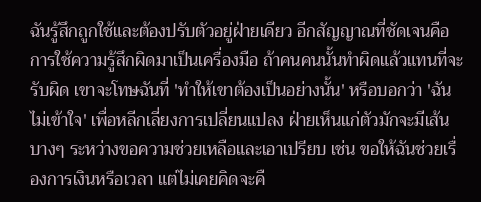ฉันรู้สึกถูกใช้และต้องปรับตัวอยู่ฝ่ายเดียว อีกสัญญาณที่ชัดเจนคือการใช้ความรู้สึกผิดมาเป็นเครื่องมือ ถ้าคนคนนั้นทำผิดแล้วแทนที่จะรับผิด เขาจะโทษฉันที่ 'ทำให้เขาต้องเป็นอย่างนั้น' หรือบอกว่า 'ฉันไม่เข้าใจ' เพื่อหลีกเลี่ยงการเปลี่ยนแปลง ฝ่ายเห็นแก่ตัวมักจะมีเส้นบางๆ ระหว่างขอความช่วยเหลือและเอาเปรียบ เช่น ขอให้ฉันช่วยเรื่องการเงินหรือเวลา แต่ไม่เคยคิดจะคื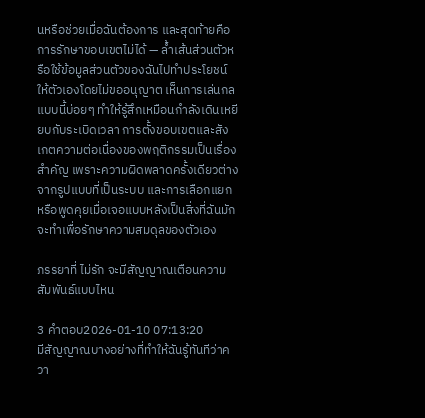นหรือช่วยเมื่อฉันต้องการ และสุดท้ายคือการรักษาขอบเขตไม่ได้ — ล้ำเส้นส่วนตัวหรือใช้ข้อมูลส่วนตัวของฉันไปทำประโยชน์ให้ตัวเองโดยไม่ขออนุญาต เห็นการเล่นกลแบบนี้บ่อยๆ ทำให้รู้สึกเหมือนกำลังเดินเหยียบกับระเบิดเวลา การตั้งขอบเขตและสังเกตความต่อเนื่องของพฤติกรรมเป็นเรื่องสำคัญ เพราะความผิดพลาดครั้งเดียวต่างจากรูปแบบที่เป็นระบบ และการเลือกแยกหรือพูดคุยเมื่อเจอแบบหลังเป็นสิ่งที่ฉันมักจะทำเพื่อรักษาความสมดุลของตัวเอง

ภรรยาที่ ไม่รัก จะมีสัญญาณเตือนความสัมพันธ์แบบไหน

3 คำตอบ2026-01-10 07:13:20
มีสัญญาณบางอย่างที่ทำให้ฉันรู้ทันทีว่าควา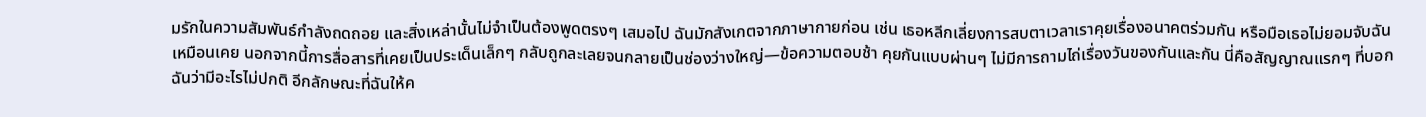มรักในความสัมพันธ์กำลังถดถอย และสิ่งเหล่านั้นไม่จำเป็นต้องพูดตรงๆ เสมอไป ฉันมักสังเกตจากภาษากายก่อน เช่น เธอหลีกเลี่ยงการสบตาเวลาเราคุยเรื่องอนาคตร่วมกัน หรือมือเธอไม่ยอมจับฉันเหมือนเคย นอกจากนี้การสื่อสารที่เคยเป็นประเด็นเล็กๆ กลับถูกละเลยจนกลายเป็นช่องว่างใหญ่—ข้อความตอบช้า คุยกันแบบผ่านๆ ไม่มีการถามไถ่เรื่องวันของกันและกัน นี่คือสัญญาณแรกๆ ที่บอกฉันว่ามีอะไรไม่ปกติ อีกลักษณะที่ฉันให้ค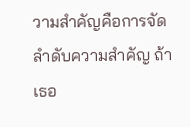วามสำคัญคือการจัดลำดับความสำคัญ ถ้าเธอ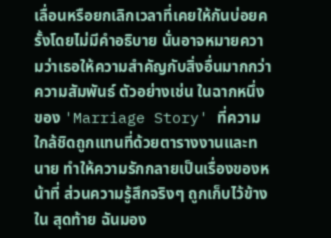เลื่อนหรือยกเลิกเวลาที่เคยให้กันบ่อยครั้งโดยไม่มีคำอธิบาย นั่นอาจหมายความว่าเธอให้ความสำคัญกับสิ่งอื่นมากกว่าความสัมพันธ์ ตัวอย่างเช่น ในฉากหนึ่งของ 'Marriage Story' ที่ความใกล้ชิดถูกแทนที่ด้วยตารางงานและทนาย ทำให้ความรักกลายเป็นเรื่องของหน้าที่ ส่วนความรู้สึกจริงๆ ถูกเก็บไว้ข้างใน สุดท้าย ฉันมอง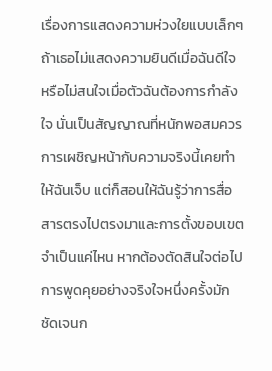เรื่องการแสดงความห่วงใยแบบเล็กๆ ถ้าเธอไม่แสดงความยินดีเมื่อฉันดีใจ หรือไม่สนใจเมื่อตัวฉันต้องการกำลังใจ นั่นเป็นสัญญาณที่หนักพอสมควร การเผชิญหน้ากับความจริงนี้เคยทำให้ฉันเจ็บ แต่ก็สอนให้ฉันรู้ว่าการสื่อสารตรงไปตรงมาและการตั้งขอบเขตจำเป็นแค่ไหน หากต้องตัดสินใจต่อไป การพูดคุยอย่างจริงใจหนึ่งครั้งมักชัดเจนก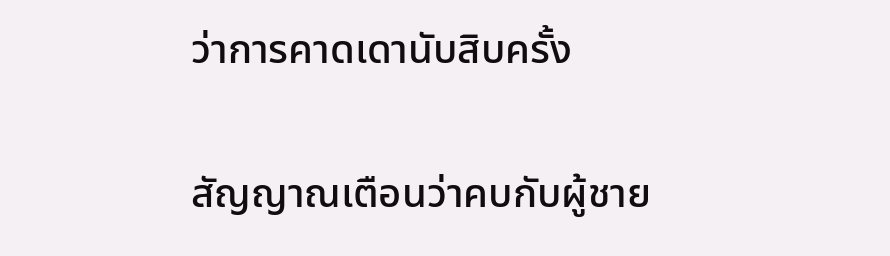ว่าการคาดเดานับสิบครั้ง

สัญญาณเตือนว่าคบกับผู้ชาย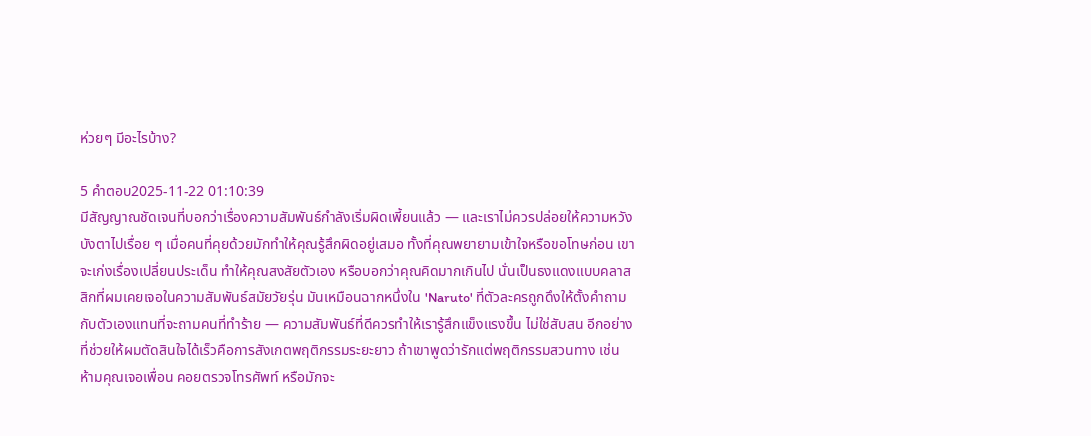ห่วยๆ มีอะไรบ้าง?

5 คำตอบ2025-11-22 01:10:39
มีสัญญาณชัดเจนที่บอกว่าเรื่องความสัมพันธ์กำลังเริ่มผิดเพี้ยนแล้ว — และเราไม่ควรปล่อยให้ความหวังบังตาไปเรื่อย ๆ เมื่อคนที่คุยด้วยมักทำให้คุณรู้สึกผิดอยู่เสมอ ทั้งที่คุณพยายามเข้าใจหรือขอโทษก่อน เขาจะเก่งเรื่องเปลี่ยนประเด็น ทำให้คุณสงสัยตัวเอง หรือบอกว่าคุณคิดมากเกินไป นั่นเป็นธงแดงแบบคลาสสิกที่ผมเคยเจอในความสัมพันธ์สมัยวัยรุ่น มันเหมือนฉากหนึ่งใน 'Naruto' ที่ตัวละครถูกดึงให้ตั้งคำถามกับตัวเองแทนที่จะถามคนที่ทำร้าย — ความสัมพันธ์ที่ดีควรทำให้เรารู้สึกแข็งแรงขึ้น ไม่ใช่สับสน อีกอย่างที่ช่วยให้ผมตัดสินใจได้เร็วคือการสังเกตพฤติกรรมระยะยาว ถ้าเขาพูดว่ารักแต่พฤติกรรมสวนทาง เช่น ห้ามคุณเจอเพื่อน คอยตรวจโทรศัพท์ หรือมักจะ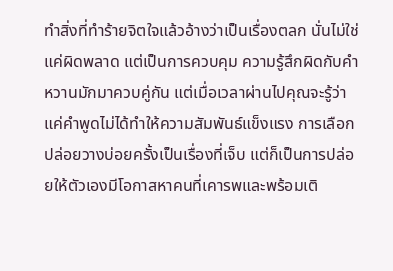ทำสิ่งที่ทำร้ายจิตใจแล้วอ้างว่าเป็นเรื่องตลก นั่นไม่ใช่แค่ผิดพลาด แต่เป็นการควบคุม ความรู้สึกผิดกับคำหวานมักมาควบคู่กัน แต่เมื่อเวลาผ่านไปคุณจะรู้ว่าแค่คำพูดไม่ได้ทำให้ความสัมพันธ์แข็งแรง การเลือกปล่อยวางบ่อยครั้งเป็นเรื่องที่เจ็บ แต่ก็เป็นการปล่อยให้ตัวเองมีโอกาสหาคนที่เคารพและพร้อมเติ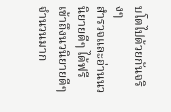บโตไปด้วยกันจริงๆ
สำรวจและอ่านนวนิยายดีๆ ได้ฟรี
เข้าถึงนวนิยายดีๆ จำนวนมาก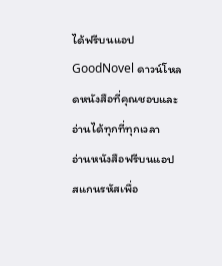ได้ฟรีบนแอป GoodNovel ดาวน์โหลดหนังสือที่คุณชอบและอ่านได้ทุกที่ทุกเวลา
อ่านหนังสือฟรีบนแอป
สแกนรหัสเพื่อ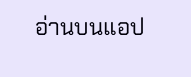อ่านบนแอป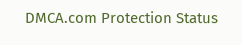DMCA.com Protection Status